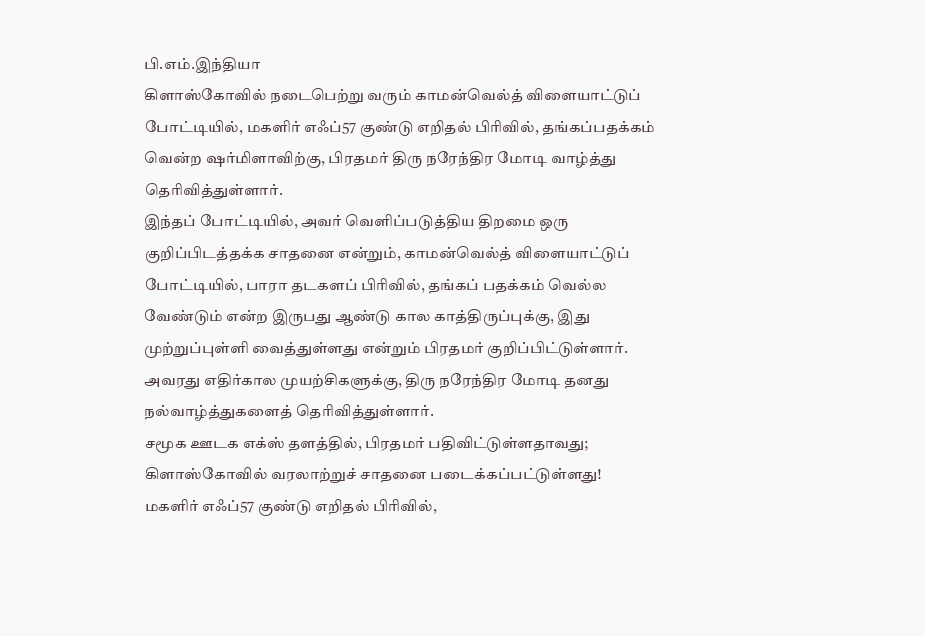பி.எம்.இந்தியா
கிளாஸ்கோவில் நடைபெற்று வரும் காமன்வெல்த் விளையாட்டுப் போட்டியில், மகளிர் எஃப்57 குண்டு எறிதல் பிரிவில், தங்கப்பதக்கம் வென்ற ஷர்மிளாவிற்கு, பிரதமர் திரு நரேந்திர மோடி வாழ்த்து தெரிவித்துள்ளார்.
இந்தப் போட்டியில், அவர் வெளிப்படுத்திய திறமை ஒரு குறிப்பிடத்தக்க சாதனை என்றும், காமன்வெல்த் விளையாட்டுப் போட்டியில், பாரா தடகளப் பிரிவில், தங்கப் பதக்கம் வெல்ல வேண்டும் என்ற இருபது ஆண்டு கால காத்திருப்புக்கு, இது முற்றுப்புள்ளி வைத்துள்ளது என்றும் பிரதமர் குறிப்பிட்டுள்ளார்.
அவரது எதிர்கால முயற்சிகளுக்கு, திரு நரேந்திர மோடி தனது நல்வாழ்த்துகளைத் தெரிவித்துள்ளார்.
சமூக ஊடக எக்ஸ் தளத்தில், பிரதமர் பதிவிட்டுள்ளதாவது;
கிளாஸ்கோவில் வரலாற்றுச் சாதனை படைக்கப்பட்டுள்ளது!
மகளிர் எஃப்57 குண்டு எறிதல் பிரிவில்,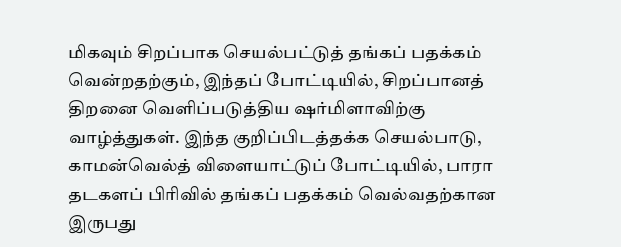மிகவும் சிறப்பாக செயல்பட்டுத் தங்கப் பதக்கம் வென்றதற்கும், இந்தப் போட்டியில், சிறப்பானத் திறனை வெளிப்படுத்திய ஷர்மிளாவிற்கு வாழ்த்துகள். இந்த குறிப்பிடத்தக்க செயல்பாடு, காமன்வெல்த் விளையாட்டுப் போட்டியில், பாரா தடகளப் பிரிவில் தங்கப் பதக்கம் வெல்வதற்கான இருபது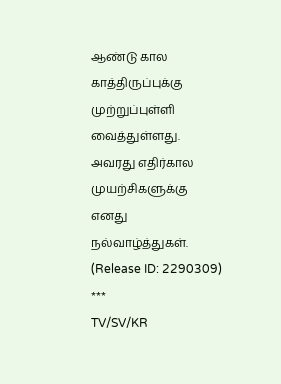ஆண்டு கால காத்திருப்புக்கு முற்றுப்புள்ளி வைத்துள்ளது.
அவரது எதிர்கால முயற்சிகளுக்கு எனது நல்வாழ்த்துகள்.
(Release ID: 2290309)
***
TV/SV/KR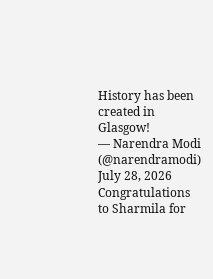History has been created in Glasgow!
— Narendra Modi (@narendramodi) July 28, 2026
Congratulations to Sharmila for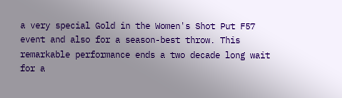a very special Gold in the Women's Shot Put F57 event and also for a season-best throw. This remarkable performance ends a two decade long wait for a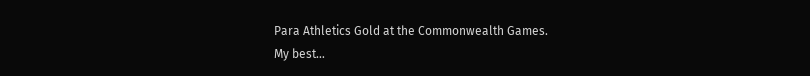Para Athletics Gold at the Commonwealth Games.
My best…